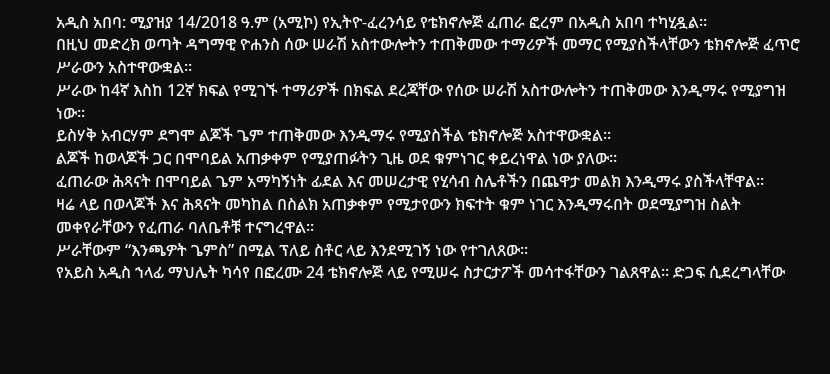አዲስ አበባ: ሚያዝያ 14/2018 ዓ.ም (አሚኮ) የኢትዮ-ፈረንሳይ የቴክኖሎጅ ፈጠራ ፎረም በአዲስ አበባ ተካሂዷል።
በዚህ መድረክ ወጣት ዳግማዊ ዮሐንስ ሰው ሠራሽ አስተውሎትን ተጠቅመው ተማሪዎች መማር የሚያስችላቸውን ቴክኖሎጅ ፈጥሮ ሥራውን አስተዋውቋል።
ሥራው ከ4ኛ እስከ 12ኛ ክፍል የሚገኙ ተማሪዎች በክፍል ደረጃቸው የሰው ሠራሽ አስተውሎትን ተጠቅመው እንዲማሩ የሚያግዝ ነው።
ይስሃቅ አብርሃም ደግሞ ልጆች ጌም ተጠቅመው እንዲማሩ የሚያስችል ቴክኖሎጅ አስተዋውቋል።
ልጆች ከወላጆች ጋር በሞባይል አጠቃቀም የሚያጠፉትን ጊዜ ወደ ቁምነገር ቀይረነዋል ነው ያለው።
ፈጠራው ሕጻናት በሞባይል ጌም አማካኝነት ፊደል እና መሠረታዊ የሂሳብ ስሌቶችን በጨዋታ መልክ እንዲማሩ ያስችላቸዋል።
ዛሬ ላይ በወላጆች እና ሕጻናት መካከል በስልክ አጠቃቀም የሚታየውን ክፍተት ቁም ነገር እንዲማሩበት ወደሚያግዝ ስልት መቀየራቸውን የፈጠራ ባለቤቶቹ ተናግረዋል።
ሥራቸውም “እንጫዎት ጌምስ” በሚል ፕለይ ስቶር ላይ እንደሚገኝ ነው የተገለጸው።
የአይስ አዲስ ኀላፊ ማህሌት ካሳየ በፎረሙ 24 ቴክኖሎጅ ላይ የሚሠሩ ስታርታፖች መሳተፋቸውን ገልጸዋል። ድጋፍ ሲደረግላቸው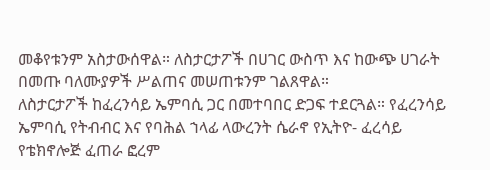መቆየቱንም አስታውሰዋል። ለስታርታፖች በሀገር ውስጥ እና ከውጭ ሀገራት በመጡ ባለሙያዎች ሥልጠና መሠጠቱንም ገልጸዋል።
ለስታርታፖች ከፈረንሳይ ኤምባሲ ጋር በመተባበር ድጋፍ ተደርጓል። የፈረንሳይ ኤምባሲ የትብብር እና የባሕል ኀላፊ ላውረንት ሴራኖ የኢትዮ- ፈረሳይ የቴክኖሎጅ ፈጠራ ፎረም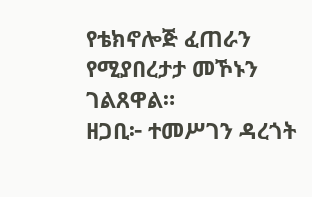የቴክኖሎጅ ፈጠራን የሚያበረታታ መኾኑን ገልጸዋል።
ዘጋቢ፦ ተመሥገን ዳረጎት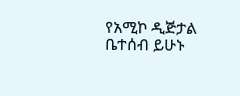የአሚኮ ዲጅታል ቤተሰብ ይሁኑ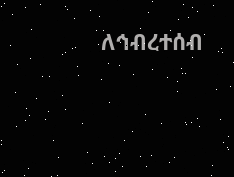ለኅብረተሰብ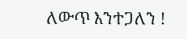ለውጥ እንተጋለን !